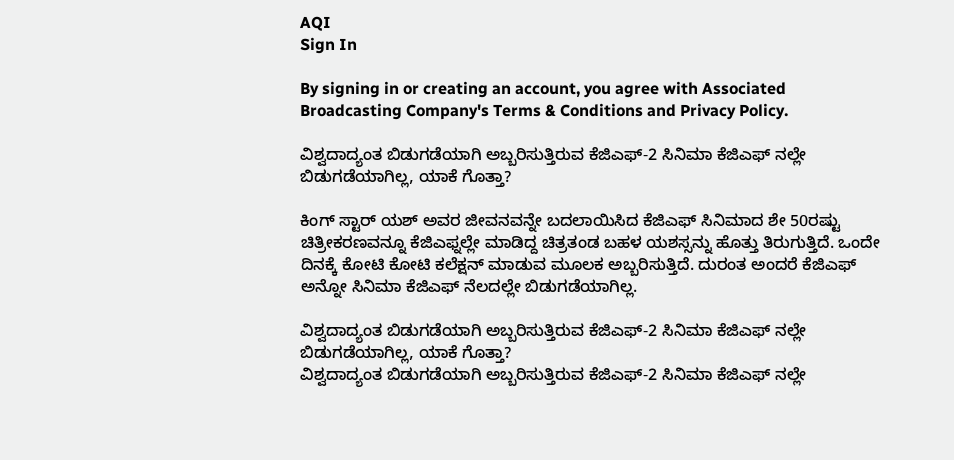AQI
Sign In

By signing in or creating an account, you agree with Associated Broadcasting Company's Terms & Conditions and Privacy Policy.

ವಿಶ್ವದಾದ್ಯಂತ ಬಿಡುಗಡೆಯಾಗಿ ಅಬ್ಬರಿಸುತ್ತಿರುವ ಕೆಜಿಎಫ್-2 ಸಿನಿಮಾ ಕೆಜಿಎಫ್ ನಲ್ಲೇ ಬಿಡುಗಡೆಯಾಗಿಲ್ಲ, ಯಾಕೆ ಗೊತ್ತಾ?

ಕಿಂಗ್ ಸ್ಟಾರ್ ಯಶ್ ಅವರ ಜೀವನವನ್ನೇ ಬದಲಾಯಿಸಿದ ಕೆಜಿಎಫ್ ಸಿನಿಮಾದ ಶೇ 50ರಷ್ಟು ಚಿತ್ರೀಕರಣವನ್ನೂ ಕೆಜಿಎಫ್ನಲ್ಲೇ ಮಾಡಿದ್ದ ಚಿತ್ರತಂಡ ಬಹಳ ಯಶಸ್ಸನ್ನು ಹೊತ್ತು ತಿರುಗುತ್ತಿದೆ. ಒಂದೇ ದಿನಕ್ಕೆ ಕೋಟಿ ಕೋಟಿ ಕಲೆಕ್ಷನ್ ಮಾಡುವ ಮೂಲಕ ಅಬ್ಬರಿಸುತ್ತಿದೆ. ದುರಂತ ಅಂದರೆ ಕೆಜಿಎಫ್ ಅನ್ನೋ ಸಿನಿಮಾ ಕೆಜಿಎಫ್ ನೆಲದಲ್ಲೇ ಬಿಡುಗಡೆಯಾಗಿಲ್ಲ.

ವಿಶ್ವದಾದ್ಯಂತ ಬಿಡುಗಡೆಯಾಗಿ ಅಬ್ಬರಿಸುತ್ತಿರುವ ಕೆಜಿಎಫ್-2 ಸಿನಿಮಾ ಕೆಜಿಎಫ್ ನಲ್ಲೇ ಬಿಡುಗಡೆಯಾಗಿಲ್ಲ, ಯಾಕೆ ಗೊತ್ತಾ?
ವಿಶ್ವದಾದ್ಯಂತ ಬಿಡುಗಡೆಯಾಗಿ ಅಬ್ಬರಿಸುತ್ತಿರುವ ಕೆಜಿಎಫ್-2 ಸಿನಿಮಾ ಕೆಜಿಎಫ್ ನಲ್ಲೇ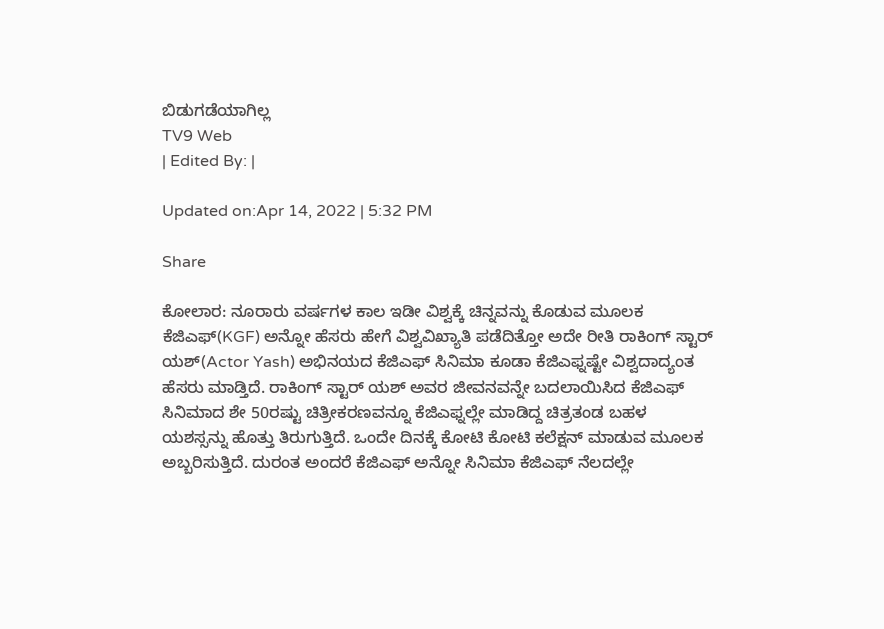ಬಿಡುಗಡೆಯಾಗಿಲ್ಲ
TV9 Web
| Edited By: |

Updated on:Apr 14, 2022 | 5:32 PM

Share

ಕೋಲಾರ: ನೂರಾರು ವರ್ಷಗಳ ಕಾಲ ಇಡೀ ವಿಶ್ವಕ್ಕೆ ಚಿನ್ನವನ್ನು ಕೊಡುವ ಮೂಲಕ ಕೆಜಿಎಫ್(KGF) ಅನ್ನೋ ಹೆಸರು ಹೇಗೆ ವಿಶ್ವವಿಖ್ಯಾತಿ ಪಡೆದಿತ್ತೋ ಅದೇ ರೀತಿ ರಾಕಿಂಗ್ ಸ್ಟಾರ್ ಯಶ್(Actor Yash) ಅಭಿನಯದ ಕೆಜಿಎಫ್ ಸಿನಿಮಾ ಕೂಡಾ ಕೆಜಿಎಫ್ನಷ್ಟೇ ವಿಶ್ವದಾದ್ಯಂತ ಹೆಸರು ಮಾಡ್ತಿದೆ. ರಾಕಿಂಗ್ ಸ್ಟಾರ್ ಯಶ್ ಅವರ ಜೀವನವನ್ನೇ ಬದಲಾಯಿಸಿದ ಕೆಜಿಎಫ್ ಸಿನಿಮಾದ ಶೇ 50ರಷ್ಟು ಚಿತ್ರೀಕರಣವನ್ನೂ ಕೆಜಿಎಫ್ನಲ್ಲೇ ಮಾಡಿದ್ದ ಚಿತ್ರತಂಡ ಬಹಳ ಯಶಸ್ಸನ್ನು ಹೊತ್ತು ತಿರುಗುತ್ತಿದೆ. ಒಂದೇ ದಿನಕ್ಕೆ ಕೋಟಿ ಕೋಟಿ ಕಲೆಕ್ಷನ್ ಮಾಡುವ ಮೂಲಕ ಅಬ್ಬರಿಸುತ್ತಿದೆ. ದುರಂತ ಅಂದರೆ ಕೆಜಿಎಫ್ ಅನ್ನೋ ಸಿನಿಮಾ ಕೆಜಿಎಫ್ ನೆಲದಲ್ಲೇ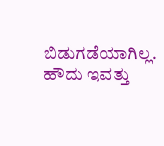ಬಿಡುಗಡೆಯಾಗಿಲ್ಲ. ಹೌದು ಇವತ್ತು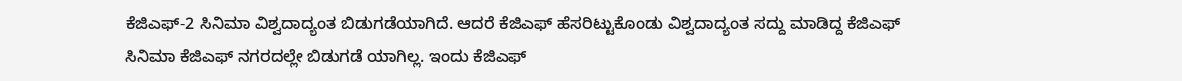ಕೆಜಿಎಫ್-2 ಸಿನಿಮಾ ವಿಶ್ವದಾದ್ಯಂತ ಬಿಡುಗಡೆಯಾಗಿದೆ. ಆದರೆ ಕೆಜಿಎಫ್ ಹೆಸರಿಟ್ಟುಕೊಂಡು ವಿಶ್ವದಾದ್ಯಂತ ಸದ್ದು ಮಾಡಿದ್ದ ಕೆಜಿಎಫ್ ಸಿನಿಮಾ ಕೆಜಿಎಫ್ ನಗರದಲ್ಲೇ ಬಿಡುಗಡೆ ಯಾಗಿಲ್ಲ. ಇಂದು ಕೆಜಿಎಫ್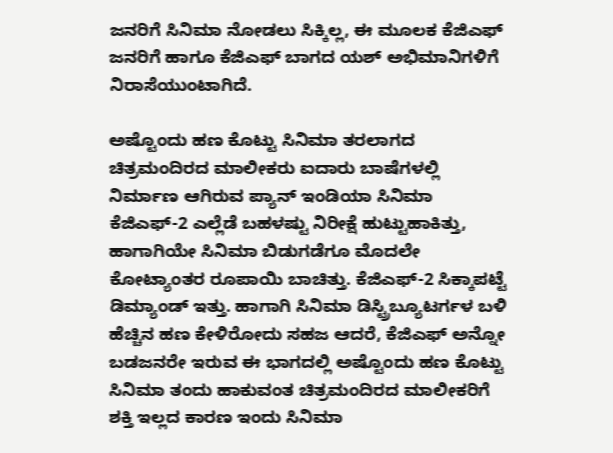ಜನರಿಗೆ ಸಿನಿಮಾ ನೋಡಲು ಸಿಕ್ಕಿಲ್ಲ, ಈ ಮೂಲಕ ಕೆಜಿಎಫ್ ಜನರಿಗೆ ಹಾಗೂ ಕೆಜಿಎಫ್ ಬಾಗದ ಯಶ್ ಅಭಿಮಾನಿಗಳಿಗೆ ನಿರಾಸೆಯುಂಟಾಗಿದೆ.

ಅಷ್ಟೊಂದು ಹಣ ಕೊಟ್ಟು ಸಿನಿಮಾ ತರಲಾಗದ ಚಿತ್ರಮಂದಿರದ ಮಾಲೀಕರು ಐದಾರು ಬಾಷೆಗಳಲ್ಲಿ ನಿರ್ಮಾಣ ಆಗಿರುವ ಪ್ಯಾನ್ ಇಂಡಿಯಾ ಸಿನಿಮಾ ಕೆಜಿಎಫ್-2 ಎಲ್ಲೆಡೆ ಬಹಳಷ್ಟು ನಿರೀಕ್ಷೆ ಹುಟ್ಟುಹಾಕಿತ್ತು, ಹಾಗಾಗಿಯೇ ಸಿನಿಮಾ ಬಿಡುಗಡೆಗೂ ಮೊದಲೇ ಕೋಟ್ಯಾಂತರ ರೂಪಾಯಿ ಬಾಚಿತ್ತು. ಕೆಜಿಎಫ್-2 ಸಿಕ್ಕಾಪಟ್ಟೆ ಡಿಮ್ಯಾಂಡ್ ಇತ್ತು. ಹಾಗಾಗಿ ಸಿನಿಮಾ ಡಿಸ್ಟ್ರಿಬ್ಯೂಟರ್ಗಳ ಬಳಿ ಹೆಚ್ಚಿನ ಹಣ ಕೇಳಿರೋದು ಸಹಜ ಆದರೆ, ಕೆಜಿಎಫ್ ಅನ್ನೋ ಬಡಜನರೇ ಇರುವ ಈ ಭಾಗದಲ್ಲಿ ಅಷ್ಟೊಂದು ಹಣ ಕೊಟ್ಟು ಸಿನಿಮಾ ತಂದು ಹಾಕುವಂತ ಚಿತ್ರಮಂದಿರದ ಮಾಲೀಕರಿಗೆ ಶಕ್ತಿ ಇಲ್ಲದ ಕಾರಣ ಇಂದು ಸಿನಿಮಾ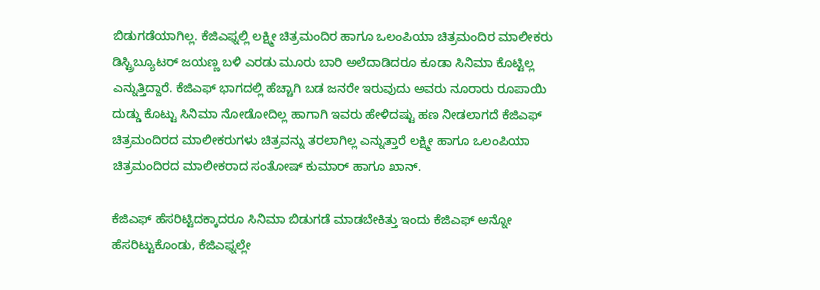ಬಿಡುಗಡೆಯಾಗಿಲ್ಲ. ಕೆಜಿಎಫ್ನಲ್ಲಿ ಲಕ್ಷ್ಮೀ ಚಿತ್ರಮಂದಿರ ಹಾಗೂ ಒಲಂಪಿಯಾ ಚಿತ್ರಮಂದಿರ ಮಾಲೀಕರು ಡಿಸ್ಟ್ರಿಬ್ಯೂಟರ್ ಜಯಣ್ಣ ಬಳಿ ಎರಡು ಮೂರು ಬಾರಿ ಅಲೆದಾಡಿದರೂ ಕೂಡಾ ಸಿನಿಮಾ ಕೊಟ್ಟಿಲ್ಲ ಎನ್ನುತ್ತಿದ್ದಾರೆ. ಕೆಜಿಎಫ್ ಭಾಗದಲ್ಲಿ ಹೆಚ್ಚಾಗಿ ಬಡ ಜನರೇ ಇರುವುದು ಅವರು ನೂರಾರು ರೂಪಾಯಿ ದುಡ್ಡು ಕೊಟ್ಟು ಸಿನಿಮಾ ನೋಡೋದಿಲ್ಲ ಹಾಗಾಗಿ ಇವರು ಹೇಳಿದಷ್ಟು ಹಣ ನೀಡಲಾಗದೆ ಕೆಜಿಎಫ್ ಚಿತ್ರಮಂದಿರದ ಮಾಲೀಕರುಗಳು ಚಿತ್ರವನ್ನು ತರಲಾಗಿಲ್ಲ ಎನ್ನುತ್ತಾರೆ ಲಕ್ಷ್ಮೀ ಹಾಗೂ ಒಲಂಪಿಯಾ ಚಿತ್ರಮಂದಿರದ ಮಾಲೀಕರಾದ ಸಂತೋಷ್ ಕುಮಾರ್ ಹಾಗೂ ಖಾನ್.

ಕೆಜಿಎಫ್ ಹೆಸರಿಟ್ಟಿದಕ್ಕಾದರೂ ಸಿನಿಮಾ ಬಿಡುಗಡೆ ಮಾಡಬೇಕಿತ್ತು ಇಂದು ಕೆಜಿಎಫ್ ಅನ್ನೋ ಹೆಸರಿಟ್ಟುಕೊಂಡು, ಕೆಜಿಎಫ್ನಲ್ಲೇ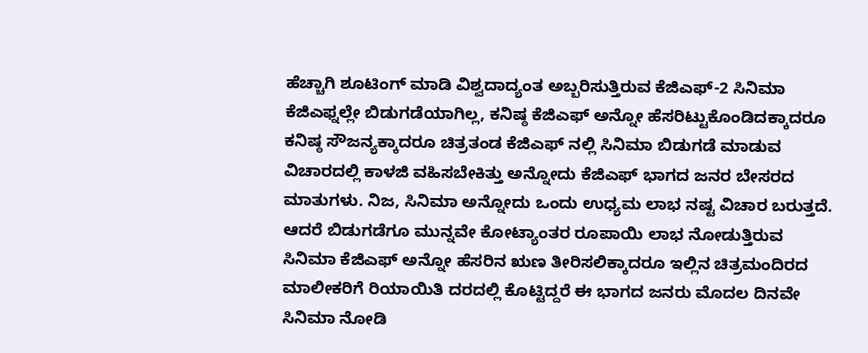ಹೆಚ್ಚಾಗಿ ಶೂಟಿಂಗ್ ಮಾಡಿ ವಿಶ್ವದಾದ್ಯಂತ ಅಬ್ಬರಿಸುತ್ತಿರುವ ಕೆಜಿಎಫ್-2 ಸಿನಿಮಾ ಕೆಜಿಎಫ್ನಲ್ಲೇ ಬಿಡುಗಡೆಯಾಗಿಲ್ಲ, ಕನಿಷ್ಠ ಕೆಜಿಎಫ್ ಅನ್ನೋ ಹೆಸರಿಟ್ಟುಕೊಂಡಿದಕ್ಕಾದರೂ ಕನಿಷ್ಠ ಸೌಜನ್ಯಕ್ಕಾದರೂ ಚಿತ್ರತಂಡ ಕೆಜಿಎಫ್ ನಲ್ಲಿ ಸಿನಿಮಾ ಬಿಡುಗಡೆ ಮಾಡುವ ವಿಚಾರದಲ್ಲಿ ಕಾಳಜಿ ವಹಿಸಬೇಕಿತ್ತು ಅನ್ನೋದು ಕೆಜಿಎಫ್ ಭಾಗದ ಜನರ ಬೇಸರದ ಮಾತುಗಳು. ನಿಜ, ಸಿನಿಮಾ ಅನ್ನೋದು ಒಂದು ಉಧ್ಯಮ ಲಾಭ ನಷ್ಟ ವಿಚಾರ ಬರುತ್ತದೆ. ಆದರೆ ಬಿಡುಗಡೆಗೂ ಮುನ್ನವೇ ಕೋಟ್ಯಾಂತರ ರೂಪಾಯಿ ಲಾಭ ನೋಡುತ್ತಿರುವ ಸಿನಿಮಾ ಕೆಜಿಎಫ್ ಅನ್ನೋ ಹೆಸರಿನ ಋಣ ತೀರಿಸಲಿಕ್ಕಾದರೂ ಇಲ್ಲಿನ ಚಿತ್ರಮಂದಿರದ ಮಾಲೀಕರಿಗೆ ರಿಯಾಯಿತಿ ದರದಲ್ಲಿ ಕೊಟ್ಟಿದ್ದರೆ ಈ ಭಾಗದ ಜನರು ಮೊದಲ ದಿನವೇ ಸಿನಿಮಾ ನೋಡಿ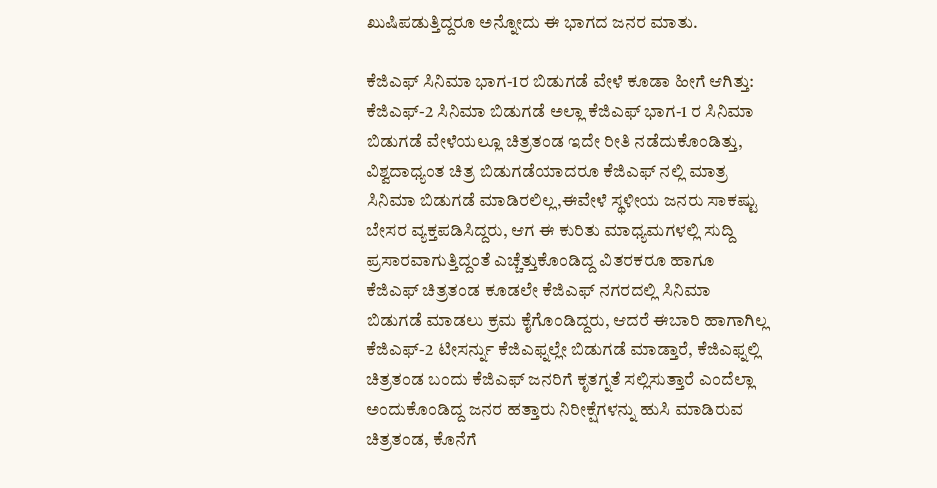ಖುಷಿಪಡುತ್ತಿದ್ದರೂ ಅನ್ನೋದು ಈ ಭಾಗದ ಜನರ ಮಾತು.

ಕೆಜಿಎಫ್ ಸಿನಿಮಾ ಭಾಗ-1ರ ಬಿಡುಗಡೆ ವೇಳೆ ಕೂಡಾ ಹೀಗೆ ಆಗಿತ್ತು: ಕೆಜಿಎಫ್-2 ಸಿನಿಮಾ ಬಿಡುಗಡೆ ಅಲ್ಲಾ ಕೆಜಿಎಫ್ ಭಾಗ-1 ರ ಸಿನಿಮಾ ಬಿಡುಗಡೆ ವೇಳೆಯಲ್ಲೂ ಚಿತ್ರತಂಡ ಇದೇ ರೀತಿ ನಡೆದುಕೊಂಡಿತ್ತು, ವಿಶ್ವದಾಧ್ಯಂತ ಚಿತ್ರ ಬಿಡುಗಡೆಯಾದರೂ ಕೆಜಿಎಫ್ ನಲ್ಲಿ ಮಾತ್ರ ಸಿನಿಮಾ ಬಿಡುಗಡೆ ಮಾಡಿರಲಿಲ್ಲ,ಈವೇಳೆ ಸ್ಥಳೀಯ ಜನರು ಸಾಕಷ್ಟು ಬೇಸರ ವ್ಯಕ್ತಪಡಿಸಿದ್ದರು, ಆಗ ಈ ಕುರಿತು ಮಾಧ್ಯಮಗಳಲ್ಲಿ ಸುದ್ದಿ ಪ್ರಸಾರವಾಗುತ್ತಿದ್ದಂತೆ ಎಚ್ಚೆತ್ತುಕೊಂಡಿದ್ದ ವಿತರಕರೂ ಹಾಗೂ ಕೆಜಿಎಫ್ ಚಿತ್ರತಂಡ ಕೂಡಲೇ ಕೆಜಿಎಫ್ ನಗರದಲ್ಲಿ ಸಿನಿಮಾ ಬಿಡುಗಡೆ ಮಾಡಲು ಕ್ರಮ ಕೈಗೊಂಡಿದ್ದರು, ಆದರೆ ಈಬಾರಿ ಹಾಗಾಗಿಲ್ಲ ಕೆಜಿಎಫ್-2 ಟೀಸರ್ನ್ನು ಕೆಜಿಎಫ್ನಲ್ಲೇ ಬಿಡುಗಡೆ ಮಾಡ್ತಾರೆ, ಕೆಜಿಎಫ್ನಲ್ಲಿ ಚಿತ್ರತಂಡ ಬಂದು ಕೆಜಿಎಫ್ ಜನರಿಗೆ ಕೃತಗ್ನತೆ ಸಲ್ಲಿಸುತ್ತಾರೆ ಎಂದೆಲ್ಲಾ ಅಂದುಕೊಂಡಿದ್ದ ಜನರ ಹತ್ತಾರು ನಿರೀಕ್ಷೆಗಳನ್ನು ಹುಸಿ ಮಾಡಿರುವ ಚಿತ್ರತಂಡ, ಕೊನೆಗೆ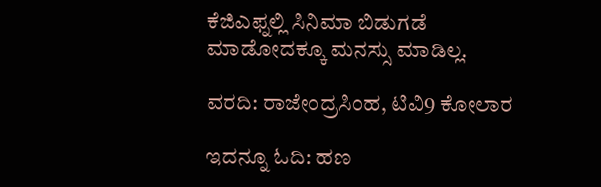ಕೆಜಿಎಫ್ನಲ್ಲಿ ಸಿನಿಮಾ ಬಿಡುಗಡೆ ಮಾಡೋದಕ್ಕೂ ಮನಸ್ಸು ಮಾಡಿಲ್ಲ.

ವರದಿ: ರಾಜೇಂದ್ರಸಿಂಹ, ಟಿವಿ9 ಕೋಲಾರ

ಇದನ್ನೂ ಓದಿ: ಹಣ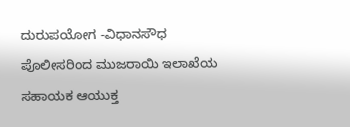ದುರುಪಯೋಗ -ವಿಧಾನಸೌಧ ಪೊಲೀಸರಿಂದ ಮುಜರಾಯಿ ಇಲಾಖೆಯ ಸಹಾಯಕ ಆಯುಕ್ತ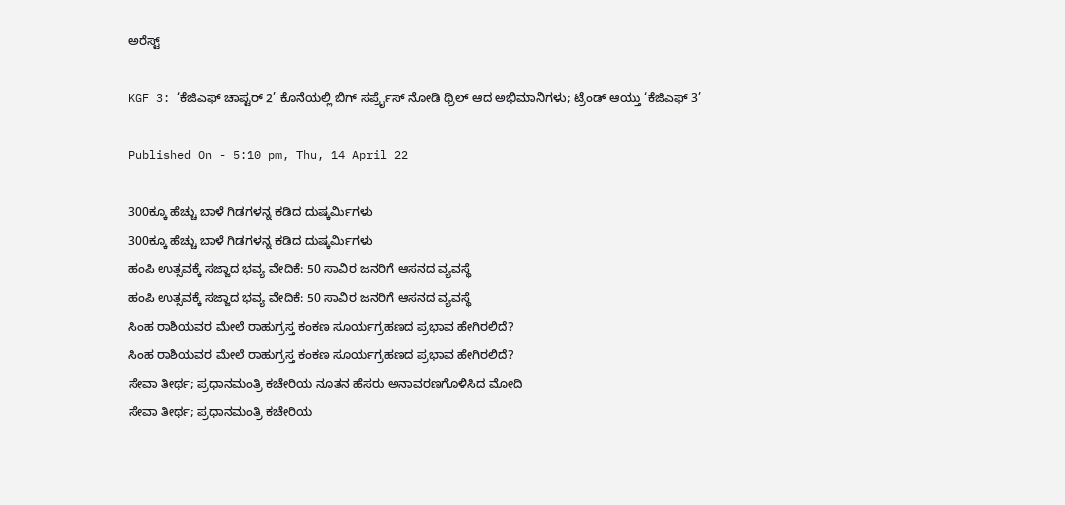ಅರೆಸ್ಟ್

KGF 3: ‘ಕೆಜಿಎಫ್ ಚಾಪ್ಟರ್ 2’ ಕೊನೆಯಲ್ಲಿ ಬಿಗ್ ಸರ್ಪ್ರೈಸ್ ನೋಡಿ ಥ್ರಿಲ್ ಆದ ಅಭಿಮಾನಿಗಳು; ಟ್ರೆಂಡ್ ಆಯ್ತು ‘ಕೆಜಿಎಫ್ 3’

Published On - 5:10 pm, Thu, 14 April 22

300ಕ್ಕೂ ಹೆಚ್ಚು ಬಾಳೆ ಗಿಡಗಳನ್ನ ಕಡಿದ ದುಷ್ಕರ್ಮಿಗಳು
300ಕ್ಕೂ ಹೆಚ್ಚು ಬಾಳೆ ಗಿಡಗಳನ್ನ ಕಡಿದ ದುಷ್ಕರ್ಮಿಗಳು
ಹಂಪಿ ಉತ್ಸವಕ್ಕೆ ಸಜ್ಜಾದ ಭವ್ಯ ವೇದಿಕೆ: 50 ಸಾವಿರ ಜನರಿಗೆ ಆಸನದ ವ್ಯವಸ್ಥೆ
ಹಂಪಿ ಉತ್ಸವಕ್ಕೆ ಸಜ್ಜಾದ ಭವ್ಯ ವೇದಿಕೆ: 50 ಸಾವಿರ ಜನರಿಗೆ ಆಸನದ ವ್ಯವಸ್ಥೆ
ಸಿಂಹ ರಾಶಿಯವರ ಮೇಲೆ ರಾಹುಗ್ರಸ್ತ ಕಂಕಣ ಸೂರ್ಯಗ್ರಹಣದ ಪ್ರಭಾವ ಹೇಗಿರಲಿದೆ?
ಸಿಂಹ ರಾಶಿಯವರ ಮೇಲೆ ರಾಹುಗ್ರಸ್ತ ಕಂಕಣ ಸೂರ್ಯಗ್ರಹಣದ ಪ್ರಭಾವ ಹೇಗಿರಲಿದೆ?
ಸೇವಾ ತೀರ್ಥ; ಪ್ರಧಾನಮಂತ್ರಿ ಕಚೇರಿಯ ನೂತನ ಹೆಸರು ಅನಾವರಣಗೊಳಿಸಿದ ಮೋದಿ
ಸೇವಾ ತೀರ್ಥ; ಪ್ರಧಾನಮಂತ್ರಿ ಕಚೇರಿಯ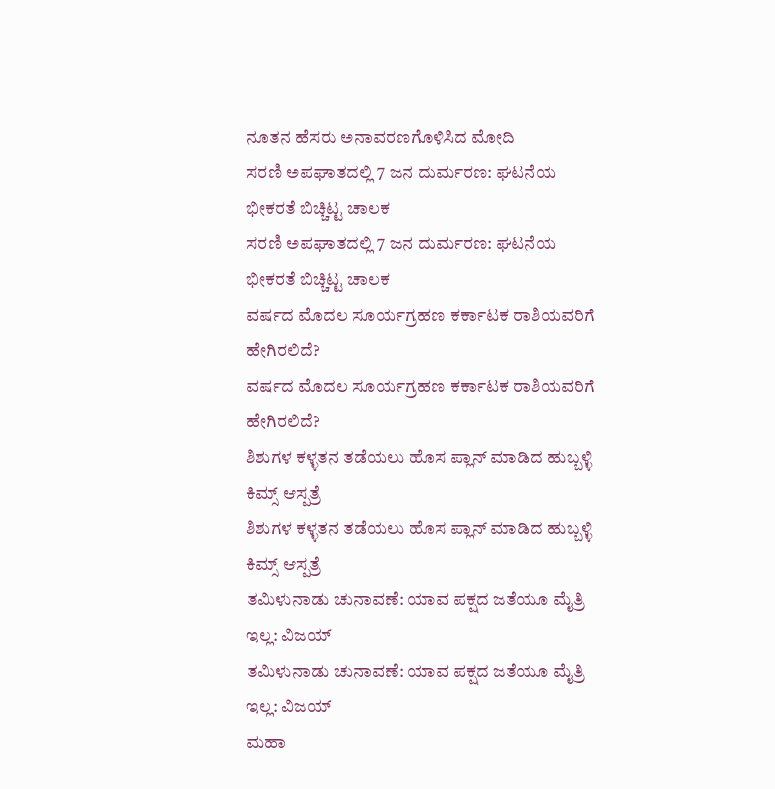ನೂತನ ಹೆಸರು ಅನಾವರಣಗೊಳಿಸಿದ ಮೋದಿ
ಸರಣಿ ಅಪಘಾತದಲ್ಲಿ 7 ಜನ ದುರ್ಮರಣ: ಘಟನೆಯ ಭೀಕರತೆ ಬಿಚ್ಚಿಟ್ಟ ಚಾಲಕ
ಸರಣಿ ಅಪಘಾತದಲ್ಲಿ 7 ಜನ ದುರ್ಮರಣ: ಘಟನೆಯ ಭೀಕರತೆ ಬಿಚ್ಚಿಟ್ಟ ಚಾಲಕ
ವರ್ಷದ ಮೊದಲ ಸೂರ್ಯಗ್ರಹಣ ಕರ್ಕಾಟಕ ರಾಶಿಯವರಿಗೆ ಹೇಗಿರಲಿದೆ?
ವರ್ಷದ ಮೊದಲ ಸೂರ್ಯಗ್ರಹಣ ಕರ್ಕಾಟಕ ರಾಶಿಯವರಿಗೆ ಹೇಗಿರಲಿದೆ?
ಶಿಶುಗಳ ಕಳ್ಳತನ ತಡೆಯಲು ಹೊಸ ಪ್ಲಾನ್ ಮಾಡಿದ ಹುಬ್ಬಳ್ಳಿ ಕಿಮ್ಸ್ ಆಸ್ಪತ್ರೆ
ಶಿಶುಗಳ ಕಳ್ಳತನ ತಡೆಯಲು ಹೊಸ ಪ್ಲಾನ್ ಮಾಡಿದ ಹುಬ್ಬಳ್ಳಿ ಕಿಮ್ಸ್ ಆಸ್ಪತ್ರೆ
ತಮಿಳುನಾಡು ಚುನಾವಣೆ: ಯಾವ ಪಕ್ಷದ ಜತೆಯೂ ಮೈತ್ರಿ ಇಲ್ಲ: ವಿಜಯ್
ತಮಿಳುನಾಡು ಚುನಾವಣೆ: ಯಾವ ಪಕ್ಷದ ಜತೆಯೂ ಮೈತ್ರಿ ಇಲ್ಲ: ವಿಜಯ್
ಮಹಾ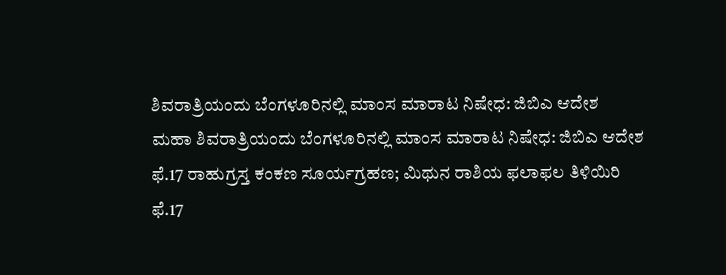ಶಿವರಾತ್ರಿಯಂದು ಬೆಂಗಳೂರಿನಲ್ಲಿ ಮಾಂಸ ಮಾರಾಟ ನಿಷೇಧ: ಜಿಬಿಎ ಆದೇಶ
ಮಹಾ ಶಿವರಾತ್ರಿಯಂದು ಬೆಂಗಳೂರಿನಲ್ಲಿ ಮಾಂಸ ಮಾರಾಟ ನಿಷೇಧ: ಜಿಬಿಎ ಆದೇಶ
ಫೆ.17 ರಾಹುಗ್ರಸ್ತ ಕಂಕಣ ಸೂರ್ಯಗ್ರಹಣ; ಮಿಥುನ ರಾಶಿಯ ಫಲಾಫಲ ತಿಳಿಯಿರಿ
ಫೆ.17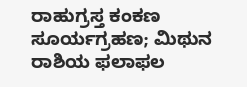ರಾಹುಗ್ರಸ್ತ ಕಂಕಣ ಸೂರ್ಯಗ್ರಹಣ; ಮಿಥುನ ರಾಶಿಯ ಫಲಾಫಲ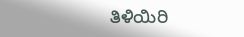ತಿಳಿಯಿರಿ